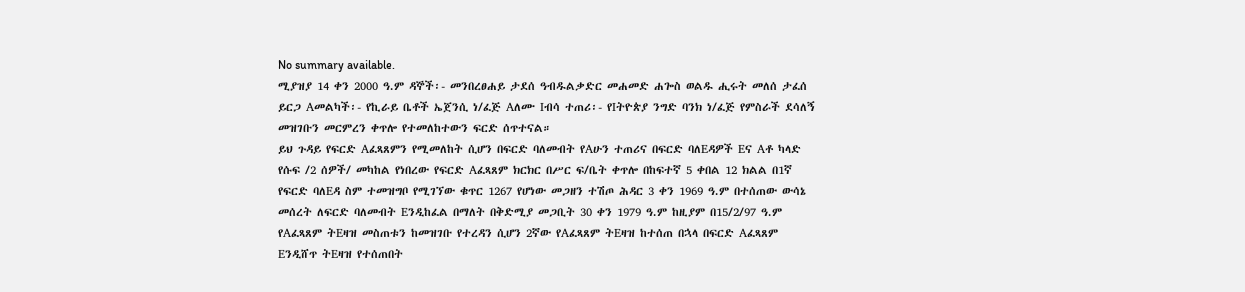No summary available.
ሚያዝያ 14 ቀን 2000 ዓ.ም ዳኞች፡- መንበረፀሐይ ታደሰ ዓብዱልቃድር መሐመድ ሐጐስ ወልዱ ሒሩት መለሰ ታፈሰ ይርጋ Aመልካች፡- የኪራይ ቤቶች ኤጀንሲ ነ/ፈጅ Aለሙ Iብሳ ተጠሪ፡- የIትዮጵያ ንግድ ባንክ ነ/ፈጅ የምስራች ደሳለኝ መዝገቡን መርምረን ቀጥሎ የተመለከተውን ፍርድ ሰጥተናል።
ይህ ጉዳይ የፍርድ Aፈጻጸምን የሚመለከት ሲሆን በፍርድ ባለመብት የAሁን ተጠሪና በፍርድ ባለEዳዎች Eና Aቶ ካላድ የሱፍ /2 ሰዎች/ መካከል የነበረው የፍርድ Aፈጻጸም ክርክር በሥር ፍ/ቤት ቀጥሎ በከፍተኛ 5 ቀበል 12 ክልል በ1ኛ የፍርድ ባለEዳ ስም ተመዝግቦ የሚገኘው ቁጥር 1267 የሆነው መጋዘን ተሽጦ ሕዳር 3 ቀን 1969 ዓ.ም በተሰጠው ውሳኔ መሰረት ለፍርድ ባለመብት Eንዲከፈል በማለት በቅድሚያ መጋቢት 30 ቀን 1979 ዓ.ም ከዚያም በ15/2/97 ዓ.ም የAፈጻጸም ትEዛዝ መስጠቱን ከመዝገቡ የተረዳን ሲሆን 2ኛው የAፈጻጸም ትEዛዝ ከተሰጠ በኋላ በፍርድ Aፈጻጸም Eንዲሸጥ ትEዛዝ የተሰጠበት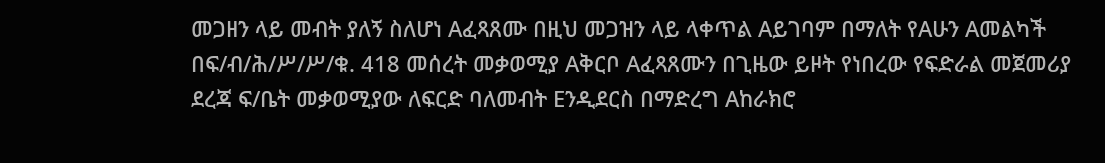መጋዘን ላይ መብት ያለኝ ስለሆነ Aፈጻጸሙ በዚህ መጋዝን ላይ ላቀጥል Aይገባም በማለት የAሁን Aመልካች በፍ/ብ/ሕ/ሥ/ሥ/ቁ. 418 መሰረት መቃወሚያ Aቅርቦ Aፈጻጸሙን በጊዜው ይዞት የነበረው የፍድራል መጀመሪያ ደረጃ ፍ/ቤት መቃወሚያው ለፍርድ ባለመብት Eንዲደርስ በማድረግ Aከራክሮ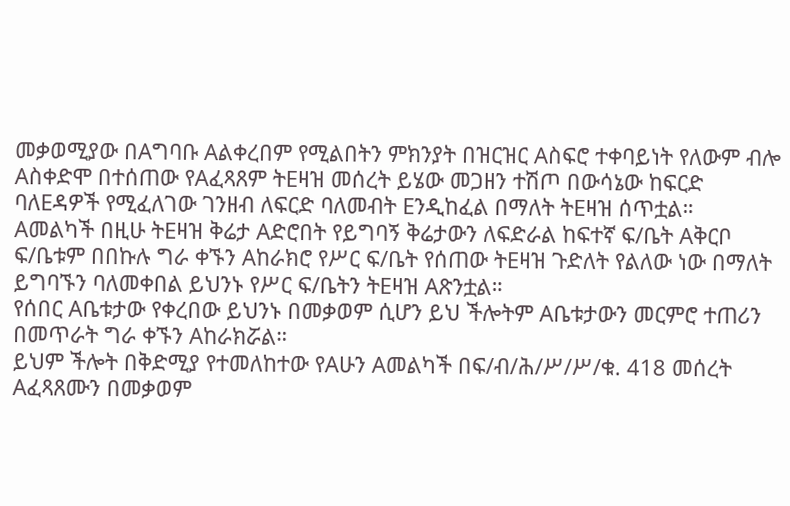መቃወሚያው በAግባቡ Aልቀረበም የሚልበትን ምክንያት በዝርዝር Aስፍሮ ተቀባይነት የለውም ብሎ Aስቀድሞ በተሰጠው የAፈጻጸም ትEዛዝ መሰረት ይሄው መጋዘን ተሽጦ በውሳኔው ከፍርድ ባለEዳዎች የሚፈለገው ገንዘብ ለፍርድ ባለመብት Eንዲከፈል በማለት ትEዛዝ ሰጥቷል።
Aመልካች በዚሁ ትEዛዝ ቅሬታ Aድሮበት የይግባኝ ቅሬታውን ለፍድራል ከፍተኛ ፍ/ቤት Aቅርቦ ፍ/ቤቱም በበኩሉ ግራ ቀኙን Aከራክሮ የሥር ፍ/ቤት የሰጠው ትEዛዝ ጉድለት የልለው ነው በማለት ይግባኙን ባለመቀበል ይህንኑ የሥር ፍ/ቤትን ትEዛዝ Aጽንቷል።
የሰበር Aቤቱታው የቀረበው ይህንኑ በመቃወም ሲሆን ይህ ችሎትም Aቤቱታውን መርምሮ ተጠሪን በመጥራት ግራ ቀኙን Aከራክሯል።
ይህም ችሎት በቅድሚያ የተመለከተው የAሁን Aመልካች በፍ/ብ/ሕ/ሥ/ሥ/ቁ. 418 መሰረት Aፈጻጸሙን በመቃወም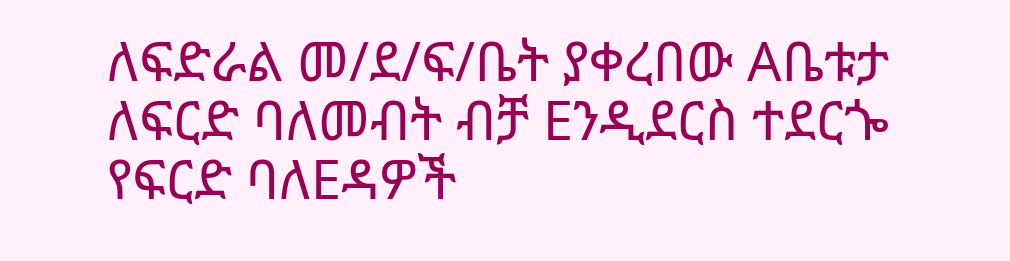ለፍድራል መ/ደ/ፍ/ቤት ያቀረበው Aቤቱታ ለፍርድ ባለመብት ብቻ Eንዲደርስ ተደርጐ የፍርድ ባለEዳዎች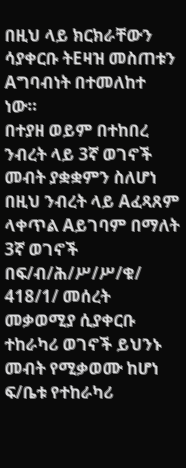በዚህ ላይ ክርክራቸውን ሳያቀርቡ ትEዛዝ መስጠቱን Aግባብነት በተመለከተ ነው።
በተያዘ ወይም በተከበረ ንብረት ላይ 3ኛ ወገኖች መብት ያቋቋምን ስለሆነ በዚህ ንብረት ላይ Aፈጻጸም ላቀጥል Aይገባም በማለት 3ኛ ወገኖች በፍ/ብ/ሕ/ሥ/ሥ/ቁ/ 418/1/ መሰረት መቃወሚያ ሲያቀርቡ ተከራካሪ ወገኖች ይህንኑ መብት የሚቃወሙ ከሆነ ፍ/ቤቱ የተከራካሪ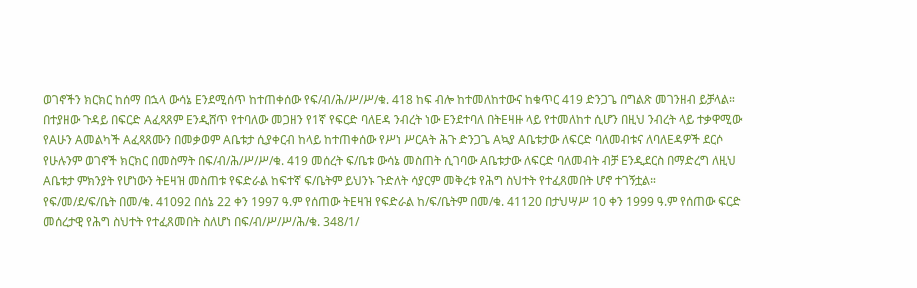ወገኖችን ክርክር ከሰማ በኋላ ውሳኔ Eንደሚሰጥ ከተጠቀሰው የፍ/ብ/ሕ/ሥ/ሥ/ቁ. 418 ከፍ ብሎ ከተመለከተውና ከቁጥር 419 ድንጋጌ በግልጽ መገንዘብ ይቻላል።
በተያዘው ጉዳይ በፍርድ Aፈጻጸም Eንዲሸጥ የተባለው መጋዘን የ1ኛ የፍርድ ባለEዳ ንብረት ነው Eንደተባለ በትEዛዙ ላይ የተመለከተ ሲሆን በዚህ ንብረት ላይ ተቃዋሚው የAሁን Aመልካች Aፈጻጸሙን በመቃወም Aቤቱታ ሲያቀርብ ከላይ ከተጠቀሰው የሥነ ሥርAት ሕጉ ድንጋጌ Aኳያ Aቤቱታው ለፍርድ ባለመብቱና ለባለEዳዎች ደርሶ የሁሉንም ወገኖች ክርክር በመስማት በፍ/ብ/ሕ/ሥ/ሥ/ቁ. 419 መሰረት ፍ/ቤቱ ውሳኔ መስጠት ሲገባው Aቤቱታው ለፍርድ ባለመብት ብቻ Eንዲደርስ በማድረግ ለዚህ Aቤቱታ ምክንያት የሆነውን ትEዛዝ መስጠቱ የፍድራል ከፍተኛ ፍ/ቤትም ይህንኑ ጉድለት ሳያርም መቅረቱ የሕግ ስህተት የተፈጸመበት ሆኖ ተገኝቷል።
የፍ/መ/ደ/ፍ/ቤት በመ/ቁ. 41092 በሰኔ 22 ቀን 1997 ዓ.ም የሰጠው ትEዛዝ የፍድራል ከ/ፍ/ቤትም በመ/ቁ. 41120 በታህሣሥ 10 ቀን 1999 ዓ.ም የሰጠው ፍርድ መሰረታዊ የሕግ ስህተት የተፈጸመበት ስለሆነ በፍ/ብ/ሥ/ሥ/ሕ/ቁ. 348/1/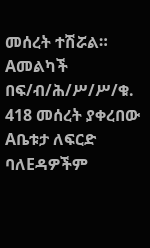መሰረት ተሽሯል።
Aመልካች በፍ/ብ/ሕ/ሥ/ሥ/ቁ. 418 መሰረት ያቀረበው Aቤቱታ ለፍርድ ባለEዳዎችም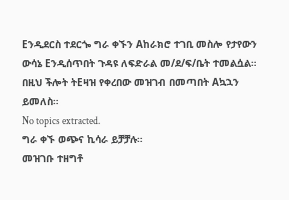Eንዲደርስ ተደርጐ ግራ ቀኙን Aከራክሮ ተገቢ መስሎ የታየውን ውሳኔ Eንዲሰጥበት ጉዳዩ ለፍድራል መ/ደ/ፍ/ቤት ተመልሷል።
በዚህ ችሎት ትEዛዝ የቀረበው መዝገብ በመጣበት Aኳኋን ይመለስ።
No topics extracted.
ግራ ቀኙ ወጭና ኪሳራ ይቻቻሉ።
መዝገቡ ተዘግቶ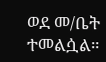ወደ መ/ቤት ተመልሷል።